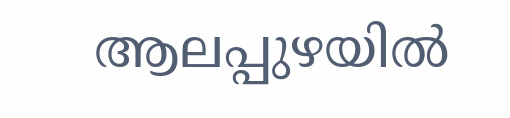ആലപ്പുഴയിൽ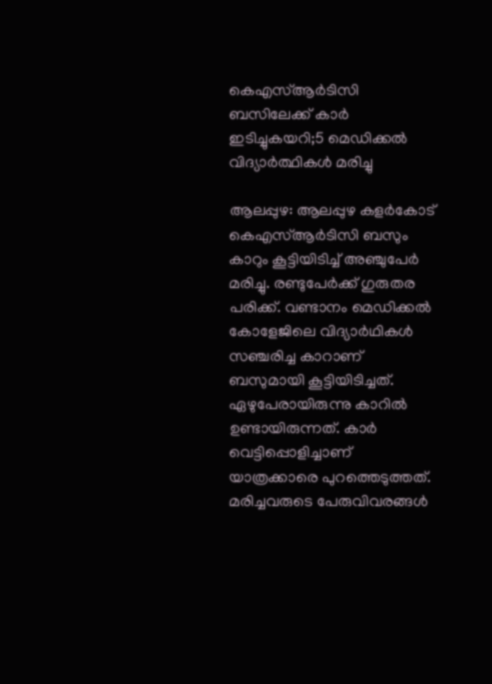കെഎസ്ആർടിസി ബസിലേക്ക് കാർ ഇടിച്ചുകയറി;5 മെഡിക്കല്‍ വിദ്യാര്‍ത്ഥികള്‍ മരിച്ചു

ആലപ്പുഴ: ആലപ്പുഴ കളർകോട് കെഎസ്ആർടിസി ബസും കാറും കൂട്ടിയിടിച്ച് അഞ്ചുപേർ മരിച്ചു. രണ്ടുപേർക്ക് ഗുരുതര പരിക്ക്. വണ്ടാനം മെഡിക്കൽ കോളേജിലെ വിദ്യാർഥികൾ സഞ്ചരിച്ച കാറാണ് ബസുമായി കൂട്ടിയിടിച്ചത്. ഏഴുപേരായിരുന്നു കാറിൽ ഉണ്ടായിരുന്നത്. കാർ വെട്ടിപ്പൊളിച്ചാണ് യാത്രക്കാരെ പുറത്തെടുത്തത്. മരിച്ചവരുടെ പേരുവിവരങ്ങൾ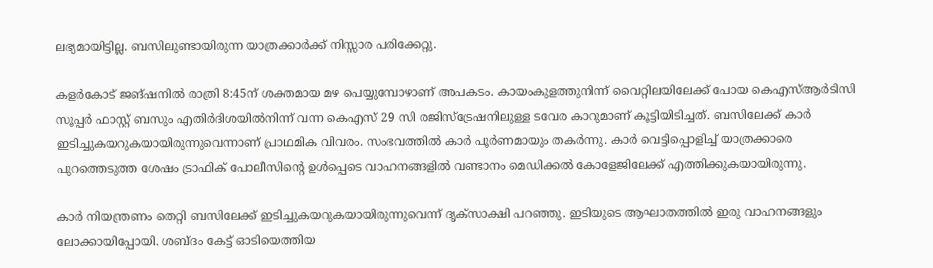ലഭ്യമായിട്ടില്ല. ബസിലുണ്ടായിരുന്ന യാത്രക്കാർക്ക് നിസ്സാര പരിക്കേറ്റു.

കളർകോട് ജങ്ഷനിൽ രാത്രി 8:45ന് ശക്തമായ മഴ പെയ്യുമ്പോഴാണ് അപകടം. കായംകുളത്തുനിന്ന് വൈറ്റിലയിലേക്ക് പോയ കെഎസ്ആർടിസി സൂപ്പർ ഫാസ്റ്റ് ബസും എതിർദിശയിൽനിന്ന് വന്ന കെഎസ് 29 സി രജിസ്ട്രേഷനിലുള്ള ടവേര കാറുമാണ് കൂട്ടിയിടിച്ചത്. ബസിലേക്ക് കാർ ഇടിച്ചുകയറുകയായിരുന്നുവെന്നാണ് പ്രാഥമിക വിവരം. സംഭവത്തിൽ കാർ പൂർണമായും തകർന്നു. കാർ വെട്ടിപ്പൊളിച്ച് യാത്രക്കാരെ പുറത്തെടുത്ത ശേഷം ട്രാഫിക് പോലീസിൻ്റെ ഉൾപ്പെടെ വാഹനങ്ങളിൽ വണ്ടാനം മെഡിക്കൽ കോളേജിലേക്ക് എത്തിക്കുകയായിരുന്നു.

കാർ നിയന്ത്രണം തെറ്റി ബസിലേക്ക് ഇടിച്ചുകയറുകയായിരുന്നുവെന്ന് ദൃക്സാക്ഷി പറഞ്ഞു. ഇടിയുടെ ആഘാതത്തിൽ ഇരു വാഹനങ്ങളും ലോക്കായിപ്പോയി. ശബ്ദം കേട്ട് ഓടിയെത്തിയ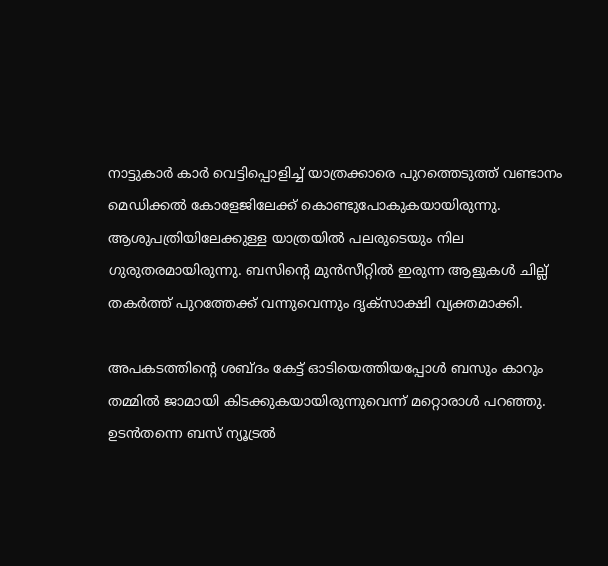നാട്ടുകാർ കാർ വെട്ടിപ്പൊളിച്ച് യാത്രക്കാരെ പുറത്തെടുത്ത് വണ്ടാനം മെഡിക്കൽ കോളേജിലേക്ക് കൊണ്ടുപോകുകയായിരുന്നു. ആശുപത്രിയിലേക്കുള്ള യാത്രയിൽ പലരുടെയും നില ഗുരുതരമായിരുന്നു. ബസിൻ്റെ മുൻസീറ്റിൽ ഇരുന്ന ആളുകൾ ചില്ല് തകർത്ത് പുറത്തേക്ക് വന്നുവെന്നും ദൃക്സാക്ഷി വ്യക്തമാക്കി.

അപകടത്തിൻ്റെ ശബ്ദം കേട്ട് ഓടിയെത്തിയപ്പോൾ ബസും കാറും തമ്മിൽ ജാമായി കിടക്കുകയായിരുന്നുവെന്ന് മറ്റൊരാൾ പറഞ്ഞു. ഉടൻതന്നെ ബസ് ന്യൂട്രൽ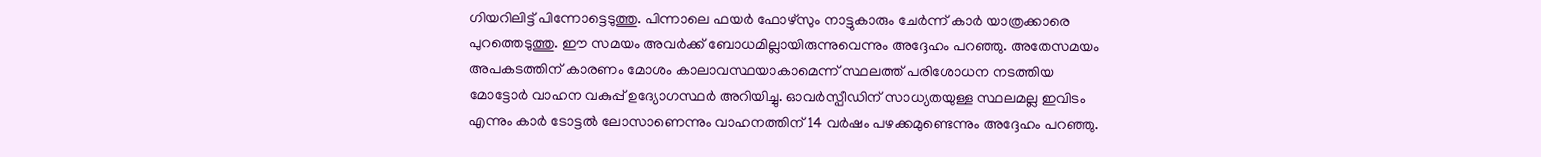ഗിയറിലിട്ട് പിന്നോട്ടെടുത്തു. പിന്നാലെ ഫയർ ഫോഴ്സും നാട്ടുകാരും ചേർന്ന് കാർ യാത്രക്കാരെ പുറത്തെടുത്തു. ഈ സമയം അവർക്ക് ബോധമില്ലായിരുന്നുവെന്നും അദ്ദേഹം പറഞ്ഞു. അതേസമയം അപകടത്തിന് കാരണം മോശം കാലാവസ്ഥയാകാമെന്ന് സ്ഥലത്ത് പരിശോധന നടത്തിയ മോട്ടോർ വാഹന വകുപ്പ് ഉദ്യോഗസ്ഥർ അറിയിച്ചു. ഓവർസ്പീഡിന് സാധ്യതയുള്ള സ്ഥലമല്ല ഇവിടം എന്നും കാർ ടോട്ടൽ ലോസാണെന്നും വാഹനത്തിന് 14 വർഷം പഴക്കമുണ്ടെന്നും അദ്ദേഹം പറഞ്ഞു.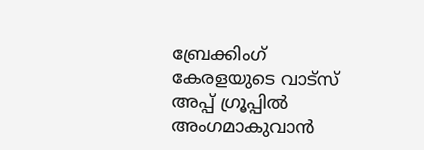ബ്രേക്കിംഗ് കേരളയുടെ വാട്സ് അപ്പ് ഗ്രൂപ്പിൽ അംഗമാകുവാൻ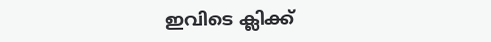ഇവിടെ ക്ലിക്ക്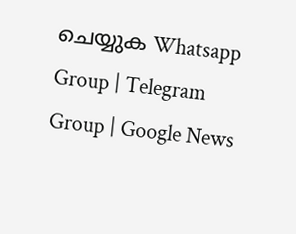ചെയ്യുക Whatsapp Group | Telegram Group | Google News